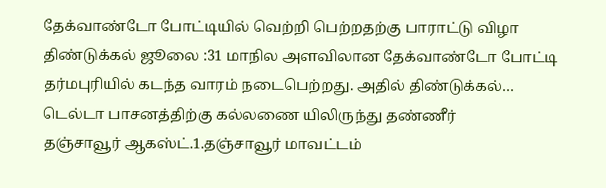தேக்வாண்டோ போட்டியில் வெற்றி பெற்றதற்கு பாராட்டு விழா
திண்டுக்கல் ஜூலை :31 மாநில அளவிலான தேக்வாண்டோ போட்டி தர்மபுரியில் கடந்த வாரம் நடைபெற்றது. அதில் திண்டுக்கல்…
டெல்டா பாசனத்திற்கு கல்லணை யிலிருந்து தண்ணீர்
தஞ்சாவூர் ஆகஸ்ட்.1.தஞ்சாவூர் மாவட்டம்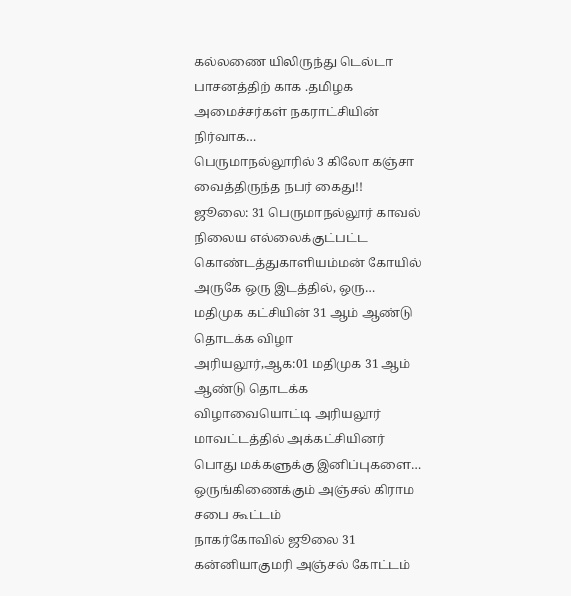கல்லணை யிலிருந்து டெல்டா பாசனத்திற் காக .தமிழக அமைச்சர்கள் நகராட்சியின் நிர்வாக…
பெருமாநல்லூரில் 3 கிலோ கஞ்சா வைத்திருந்த நபர் கைது!!
ஜூலை: 31 பெருமாநல்லூர் காவல் நிலைய எல்லைக்குட்பட்ட கொண்டத்துகாளியம்மன் கோயில் அருகே ஒரு இடத்தில், ஒரு…
மதிமுக கட்சியின் 31 ஆம் ஆண்டு தொடக்க விழா
அரியலூர்,ஆக:01 மதிமுக 31 ஆம் ஆண்டு தொடக்க விழாவையொட்டி அரியலூர் மாவட்டத்தில் அக்கட்சியினர் பொது மக்களுக்கு இனிப்புகளை…
ஒருங்கிணைக்கும் அஞ்சல் கிராம சபை கூட்டம்
நாகர்கோவில் ஜூலை 31 கன்னியாகுமரி அஞ்சல் கோட்டம்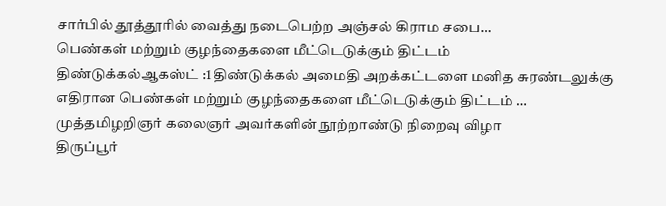சார்பில் தூத்தூரில் வைத்து நடைபெற்ற அஞ்சல் கிராம சபை…
பெண்கள் மற்றும் குழந்தைகளை மீட்டெடுக்கும் திட்டம்
திண்டுக்கல்ஆகஸ்ட் :1 திண்டுக்கல் அமைதி அறக்கட்டளை மனித சுரண்டலுக்கு எதிரான பெண்கள் மற்றும் குழந்தைகளை மீட்டெடுக்கும் திட்டம் …
முத்தமிழறிஞர் கலைஞர் அவர்களின் நூற்றாண்டு நிறைவு விழா
திருப்பூர்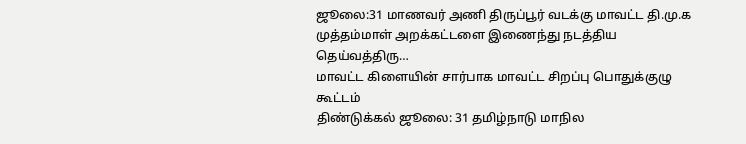ஜூலை:31 மாணவர் அணி திருப்பூர் வடக்கு மாவட்ட தி.மு.க முத்தம்மாள் அறக்கட்டளை இணைந்து நடத்திய தெய்வத்திரு…
மாவட்ட கிளையின் சார்பாக மாவட்ட சிறப்பு பொதுக்குழு கூட்டம்
திண்டுக்கல் ஜூலை: 31 தமிழ்நாடு மாநில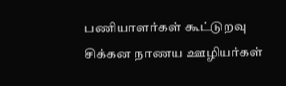பணியாளர்கள் கூட்டுறவு சிக்கன நாணய ஊழியர்கள்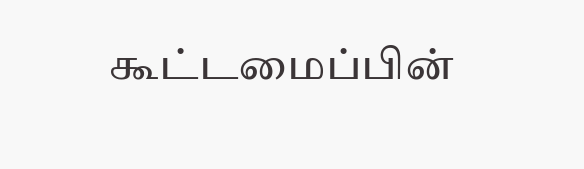கூட்டமைப்பின்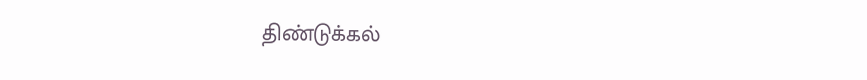திண்டுக்கல்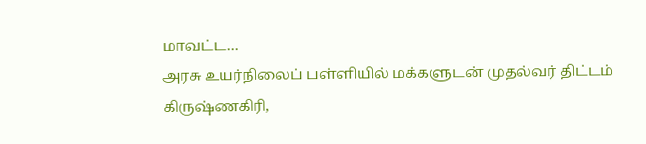மாவட்ட…
அரசு உயர்நிலைப் பள்ளியில் மக்களுடன் முதல்வர் திட்டம்
கிருஷ்ணகிரி,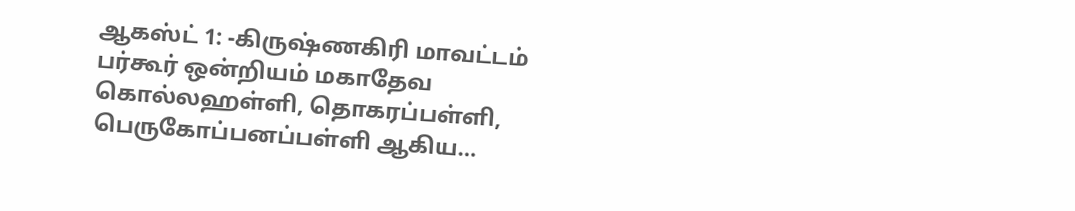ஆகஸ்ட் 1: -கிருஷ்ணகிரி மாவட்டம் பர்கூர் ஒன்றியம் மகாதேவ கொல்லஹள்ளி, தொகரப்பள்ளி, பெருகோப்பனப்பள்ளி ஆகிய…